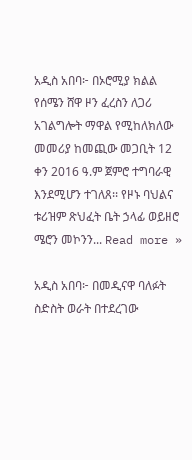አዲስ አበባ፦ በኦሮሚያ ክልል የሰሜን ሸዋ ዞን ፈረስን ለጋሪ አገልግሎት ማዋል የሚከለክለው መመሪያ ከመጪው መጋቢት 12 ቀን 2016 ዓ.ም ጀምሮ ተግባራዊ እንደሚሆን ተገለጸ፡፡ የዞኑ ባህልና ቱሪዝም ጽህፈት ቤት ኃላፊ ወይዘሮ ሜሮን መኮንን... Read more »

አዲስ አበባ፦ በመዲናዋ ባለፉት ስድስት ወራት በተደረገው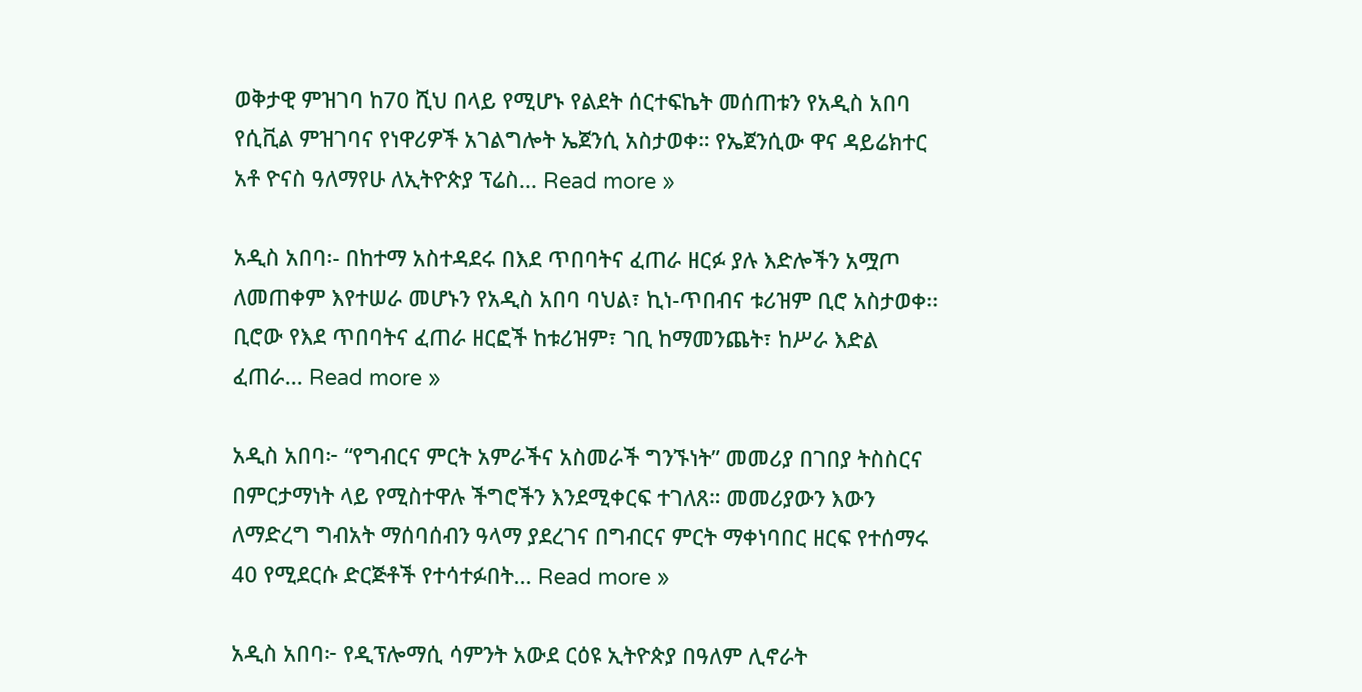ወቅታዊ ምዝገባ ከ70 ሺህ በላይ የሚሆኑ የልደት ሰርተፍኬት መሰጠቱን የአዲስ አበባ የሲቪል ምዝገባና የነዋሪዎች አገልግሎት ኤጀንሲ አስታወቀ። የኤጀንሲው ዋና ዳይሬክተር አቶ ዮናስ ዓለማየሁ ለኢትዮጵያ ፕሬስ... Read more »

አዲስ አበባ፡- በከተማ አስተዳደሩ በእደ ጥበባትና ፈጠራ ዘርፉ ያሉ እድሎችን አሟጦ ለመጠቀም እየተሠራ መሆኑን የአዲስ አበባ ባህል፣ ኪነ-ጥበብና ቱሪዝም ቢሮ አስታወቀ፡፡ ቢሮው የእደ ጥበባትና ፈጠራ ዘርፎች ከቱሪዝም፣ ገቢ ከማመንጨት፣ ከሥራ እድል ፈጠራ... Read more »

አዲስ አበባ፦ “የግብርና ምርት አምራችና አስመራች ግንኙነት” መመሪያ በገበያ ትስስርና በምርታማነት ላይ የሚስተዋሉ ችግሮችን እንደሚቀርፍ ተገለጸ። መመሪያውን እውን ለማድረግ ግብአት ማሰባሰብን ዓላማ ያደረገና በግብርና ምርት ማቀነባበር ዘርፍ የተሰማሩ 40 የሚደርሱ ድርጅቶች የተሳተፉበት... Read more »

አዲስ አበባ፦ የዲፕሎማሲ ሳምንት አውደ ርዕዩ ኢትዮጵያ በዓለም ሊኖራት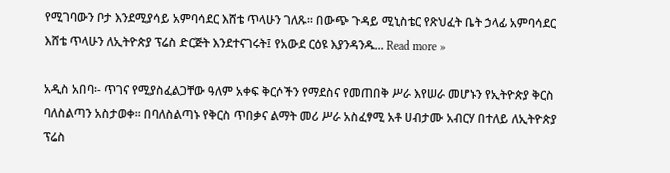የሚገባውን ቦታ እንደሚያሳይ አምባሳደር እሸቴ ጥላሁን ገለጹ። በውጭ ጉዳይ ሚኒስቴር የጽህፈት ቤት ኃላፊ አምባሳደር እሸቴ ጥላሁን ለኢትዮጵያ ፕሬስ ድርጅት እንደተናገሩት፤ የአውደ ርዕዩ እያንዳንዱ... Read more »

አዲስ አበባ፡- ጥገና የሚያስፈልጋቸው ዓለም አቀፍ ቅርሶችን የማደስና የመጠበቅ ሥራ እየሠራ መሆኑን የኢትዮጵያ ቅርስ ባለስልጣን አስታወቀ፡፡ በባለስልጣኑ የቅርስ ጥበቃና ልማት መሪ ሥራ አስፈፃሚ አቶ ሀብታሙ አብርሃ በተለይ ለኢትዮጵያ ፕሬስ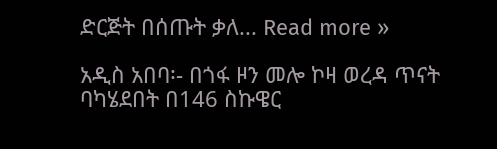ድርጅት በሰጡት ቃለ... Read more »

አዲስ አበባ፡- በጎፋ ዞን መሎ ኮዛ ወረዳ ጥናት ባካሄደበት በ146 ስኩዌር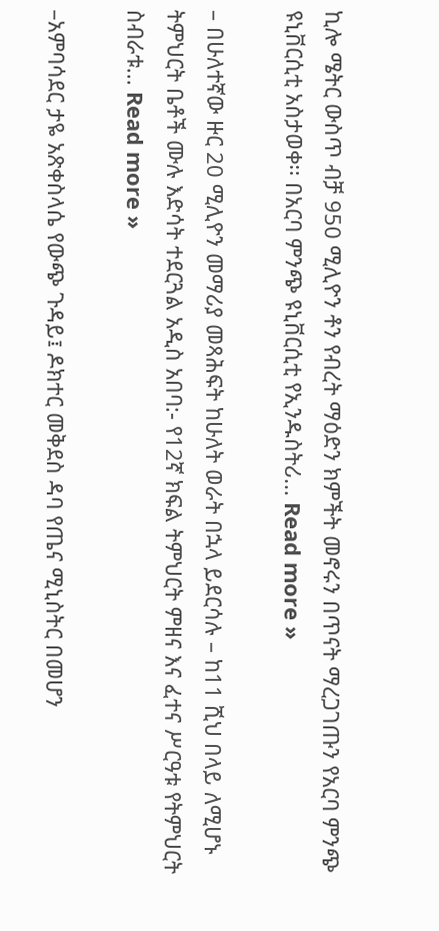ኪሎ ሜትር ውስጥ ብቻ 950 ሚሊዮን ቶን የብረት ማዕድን ክምችት መኖሩን በጥናት ማረጋገጡን የአርባ ምንጭ ዩኒቨርሲቲ አስታወቀ፡፡ በአርባ ምንጭ ዩኒቨርሲቲ የኢንዱስትሪ... Read more »

– በሁለተኛው ዙር 20 ሚሊዮን መማሪያ መጻሕፍት ከሁለት ወራት በኋላ ይደርሳሉ – ከ11 ሺህ በላይ ለሚሆኑ ትምህርት ቤቶች ሙሉ እድሳት ተደርጓል አዲስ አበባ:- የ12ኛ ክፍል ትምህርት ምዘና እና ፈተና ሥርዓቱ የትምህርት ስብራቱ... Read more »

–አምባሳደር ታዬ አጽቀስላሴ የውጭ ጉዳይ፤ ዶክተር መቅደስ ዳባ የጤና ሚኒስትር በመሆን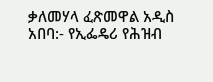ቃለመሃላ ፈጽመዋል አዲስ አበባ:- የኢፌዴሪ የሕዝብ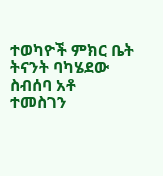ተወካዮች ምክር ቤት ትናንት ባካሄደው ስብሰባ አቶ ተመስገን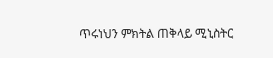ጥሩነህን ምክትል ጠቅላይ ሚኒስትር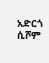አድርጎ ሲሾም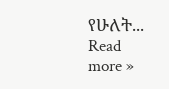የሁለት... Read more »